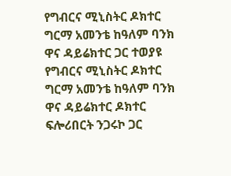የግብርና ሚኒስትር ዶክተር ግርማ አመንቴ ከዓለም ባንክ ዋና ዳይሬክተር ጋር ተወያዩ
የግብርና ሚኒስትር ዶክተር ግርማ አመንቴ ከዓለም ባንክ ዋና ዳይሬክተር ዶክተር ፍሎሪበርት ንጋሩኮ ጋር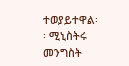ተወያይተዋል፡፡ ሚኒስትሩ መንግስት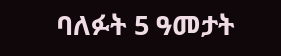ባለፉት 5 ዓመታት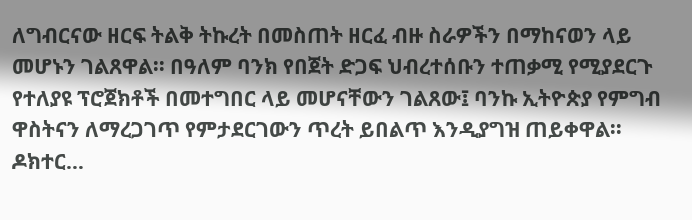ለግብርናው ዘርፍ ትልቅ ትኩረት በመስጠት ዘርፈ ብዙ ስራዎችን በማከናወን ላይ መሆኑን ገልጸዋል፡፡ በዓለም ባንክ የበጀት ድጋፍ ህብረተሰቡን ተጠቃሚ የሚያደርጉ የተለያዩ ፕሮጀክቶች በመተግበር ላይ መሆናቸውን ገልጸው፤ ባንኩ ኢትዮጵያ የምግብ ዋስትናን ለማረጋገጥ የምታደርገውን ጥረት ይበልጥ እንዲያግዝ ጠይቀዋል፡፡ ዶክተር…